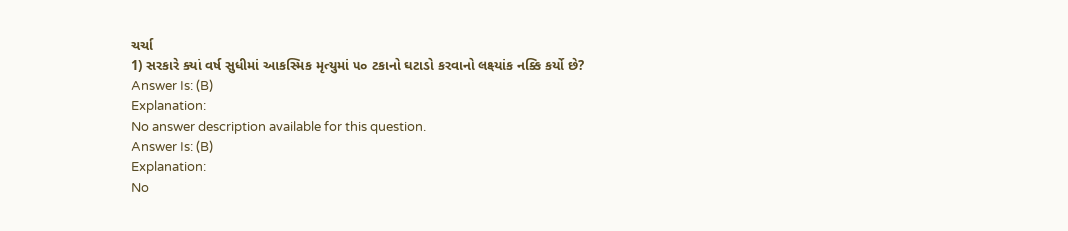ચર્ચા
1) સરકારે ક્યાં વર્ષ સુધીમાં આકસ્મિક મૃત્યુમાં ૫૦ ટકાનો ઘટાડો કરવાનો લક્ષ્યાંક નક્કિ કર્યો છે?
Answer Is: (B)
Explanation:
No answer description available for this question.
Answer Is: (B)
Explanation:
No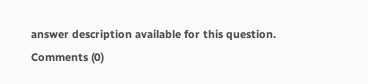answer description available for this question.
Comments (0)